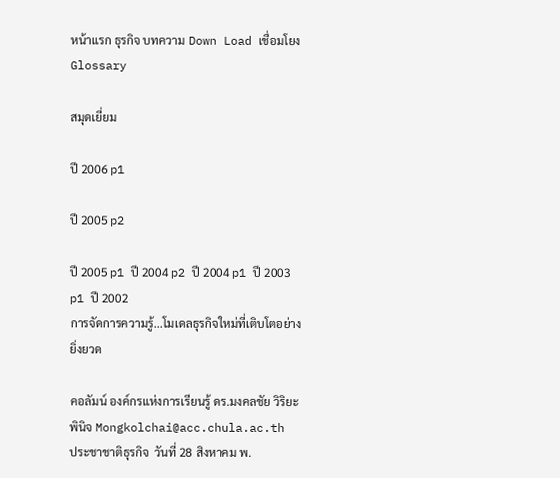หน้าแรก ธุรกิจ บทความ Down Load เชื่อมโยง Glossary

สมุดเยี่ยม

ปี 2006 p1

ปี 2005 p2

ปี 2005 p1 ปี 2004 p2 ปี 2004 p1 ปี 2003 p1 ปี 2002
การจัดการความรู้...โมเดลธุรกิจใหม่ที่เติบโตอย่างยิ่งยวด

คอลัมน์ องค์กรแห่งการเรียนรู้ ดร.มงคลชัย วิริยะพินิจ Mongkolchai@acc.chula.ac.th  ประชาชาติธุรกิจ  วันที่ 28 สิงหาคม พ.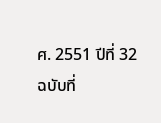ศ. 2551 ปีที่ 32 ฉบับที่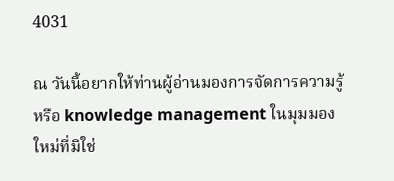4031

ณ วันนี้อยากให้ท่านผู้อ่านมองการจัดการความรู้ หรือ knowledge management ในมุมมองใหม่ที่มิใช่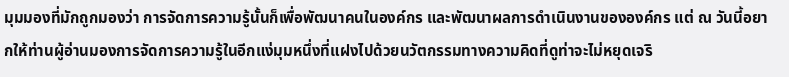มุมมองที่มักถูกมองว่า การจัดการความรู้นั้นก็เพื่อพัฒนาคนในองค์กร และพัฒนาผลการดำเนินงานขององค์กร แต่ ณ วันนี้อยากให้ท่านผู้อ่านมองการจัดการความรู้ในอีกแง่มุมหนึ่งที่แฝงไปด้วยนวัตกรรมทางความคิดที่ดูท่าจะไม่หยุดเจริ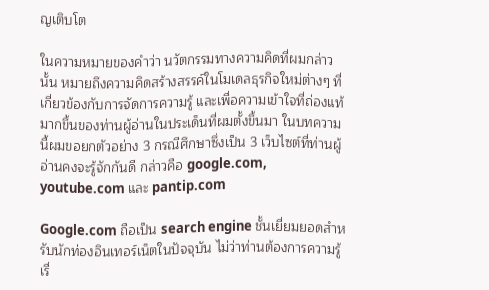ญเติบโต

ในความหมายของคำว่า นวัตกรรมทางความคิดที่ผมกล่าวนั้น หมายถึงความคิดสร้างสรรค์ในโมเดลธุรกิจใหม่ต่างๆ ที่เกี่ยวข้องกับการจัดการความรู้ และเพื่อความเข้าใจที่ถ่องแท้มากขึ้นของท่านผู้อ่านในประเด็นที่ผมตั้งขึ้นมา ในบทความนี้ผมขอยกตัวอย่าง 3 กรณีศึกษาซึ่งเป็น 3 เว็บไซต์ที่ท่านผู้อ่านคงจะรู้จักกันดี กล่าวคือ google.com, youtube.com และ pantip.com

Google.com ถือเป็น search engine ชั้นเยี่ยมยอดสำหรับนักท่องอินเทอร์เน็ตในปัจจุบัน ไม่ว่าท่านต้องการความรู้เรื่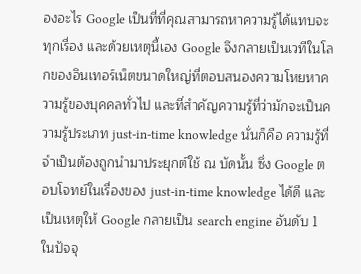องอะไร Google เป็นที่ที่คุณสามารถหาความรู้ได้แทบจะทุกเรื่อง และด้วยเหตุนี้เอง Google จึงกลายเป็นเวทีในโลกของอินเทอร์เน็ตขนาดใหญ่ที่ตอบสนองความโหยหาความรู้ของบุคคลทั่วไป และที่สำคัญความรู้ที่ว่ามักจะเป็นความรู้ประเภท just-in-time knowledge นั่นก็คือ ความรู้ที่จำเป็นต้องถูกนำมาประยุกต์ใช้ ณ บัดนั้น ซึ่ง Google ตอบโจทย์ในเรื่องของ just-in-time knowledge ได้ดี และเป็นเหตุให้ Google กลายเป็น search engine อันดับ 1 ในปัจจุ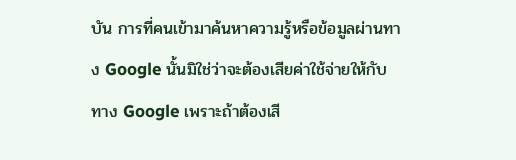บัน การที่คนเข้ามาค้นหาความรู้หรือข้อมูลผ่านทาง Google นั้นมิใช่ว่าจะต้องเสียค่าใช้จ่ายให้กับทาง Google เพราะถ้าต้องเสี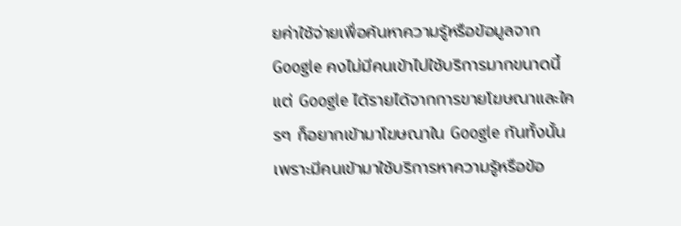ยค่าใช้จ่ายเพื่อค้นหาความรู้หรือข้อมูลจาก Google คงไม่มีคนเข้าไปใช้บริการมากขนาดนี้ แต่ Google ได้รายได้จากการขายโฆษณาและใครๆ ก็อยากเข้ามาโฆษณาใน Google กันทั้งนั้น เพราะมีคนเข้ามาใช้บริการหาความรู้หรือข้อ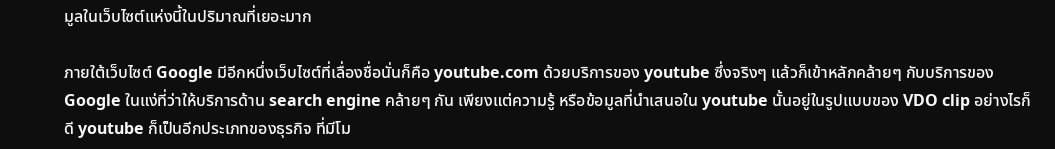มูลในเว็บไซต์แห่งนี้ในปริมาณที่เยอะมาก

ภายใต้เว็บไซต์ Google มีอีกหนึ่งเว็บไซต์ที่เลื่องชื่อนั่นก็คือ youtube.com ด้วยบริการของ youtube ซึ่งจริงๆ แล้วก็เข้าหลักคล้ายๆ กับบริการของ Google ในแง่ที่ว่าให้บริการด้าน search engine คล้ายๆ กัน เพียงแต่ความรู้ หรือข้อมูลที่นำเสนอใน youtube นั้นอยู่ในรูปแบบของ VDO clip อย่างไรก็ดี youtube ก็เป็นอีกประเภทของธุรกิจ ที่มีโม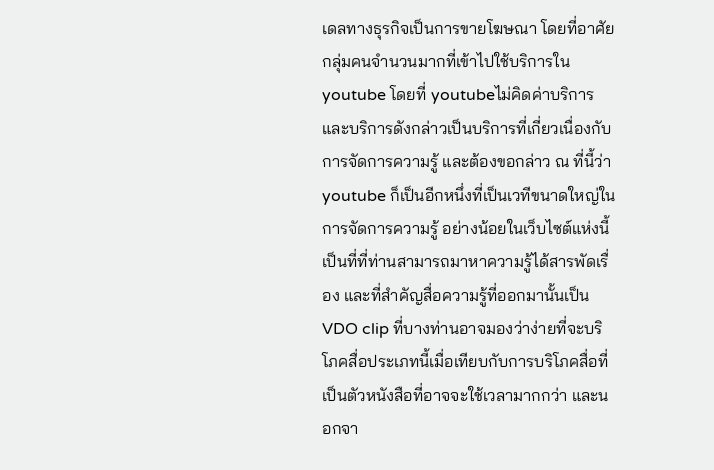เดลทางธุรกิจเป็นการขายโฆษณา โดยที่อาศัยกลุ่มคนจำนวนมากที่เข้าไปใช้บริการใน youtube โดยที่ youtubeไม่คิดค่าบริการ และบริการดังกล่าวเป็นบริการที่เกี่ยวเนื่องกับการจัดการความรู้ และต้องขอกล่าว ณ ที่นี้ว่า youtube ก็เป็นอีกหนึ่งที่เป็นเวทีขนาดใหญ่ในการจัดการความรู้ อย่างน้อยในเว็บไซต์แห่งนี้ เป็นที่ที่ท่านสามารถมาหาความรู้ได้สารพัดเรื่อง และที่สำคัญสื่อความรู้ที่ออกมานั้นเป็น VDO clip ที่บางท่านอาจมองว่าง่ายที่จะบริโภคสื่อประเภทนี้เมื่อเทียบกับการบริโภคสื่อที่เป็นตัวหนังสือที่อาจจะใช้เวลามากกว่า และนอกจา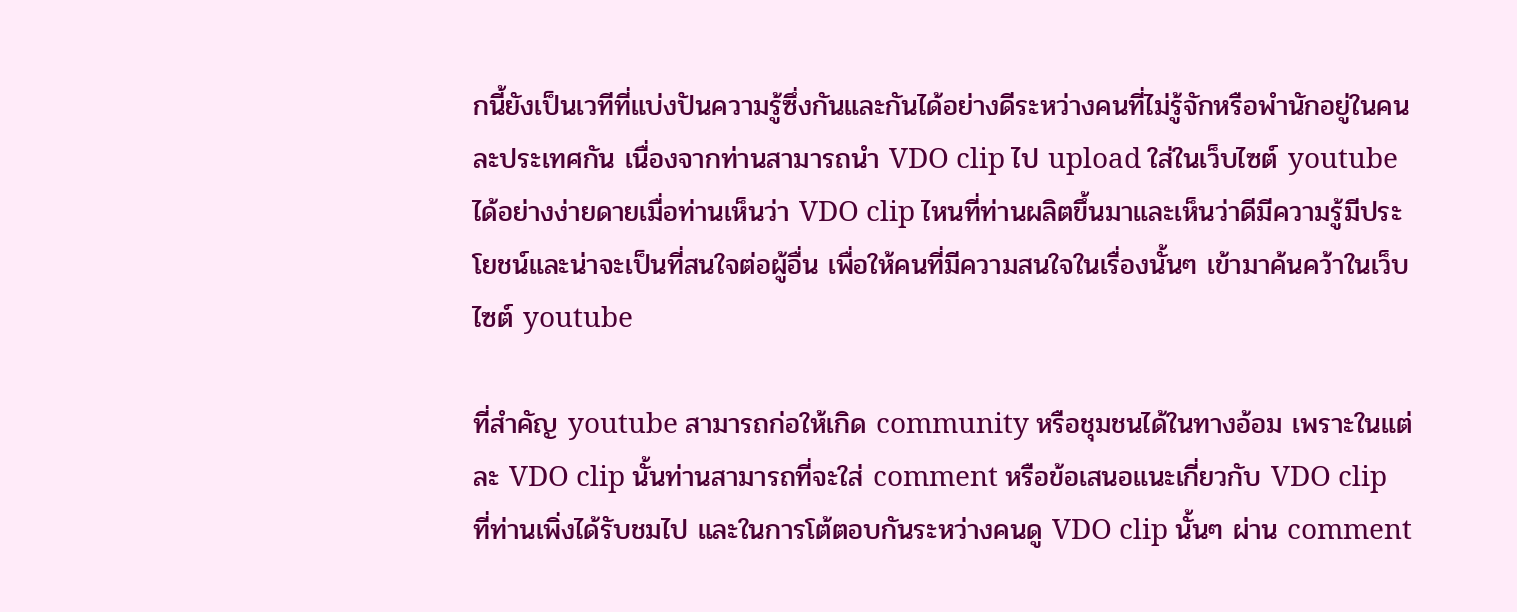กนี้ยังเป็นเวทีที่แบ่งปันความรู้ซึ่งกันและกันได้อย่างดีระหว่างคนที่ไม่รู้จักหรือพำนักอยู่ในคนละประเทศกัน เนื่องจากท่านสามารถนำ VDO clip ไป upload ใส่ในเว็บไซต์ youtube ได้อย่างง่ายดายเมื่อท่านเห็นว่า VDO clip ไหนที่ท่านผลิตขึ้นมาและเห็นว่าดีมีความรู้มีประโยชน์และน่าจะเป็นที่สนใจต่อผู้อื่น เพื่อให้คนที่มีความสนใจในเรื่องนั้นๆ เข้ามาค้นคว้าในเว็บไซต์ youtube

ที่สำคัญ youtube สามารถก่อให้เกิด community หรือชุมชนได้ในทางอ้อม เพราะในแต่ละ VDO clip นั้นท่านสามารถที่จะใส่ comment หรือข้อเสนอแนะเกี่ยวกับ VDO clip ที่ท่านเพิ่งได้รับชมไป และในการโต้ตอบกันระหว่างคนดู VDO clip นั้นๆ ผ่าน comment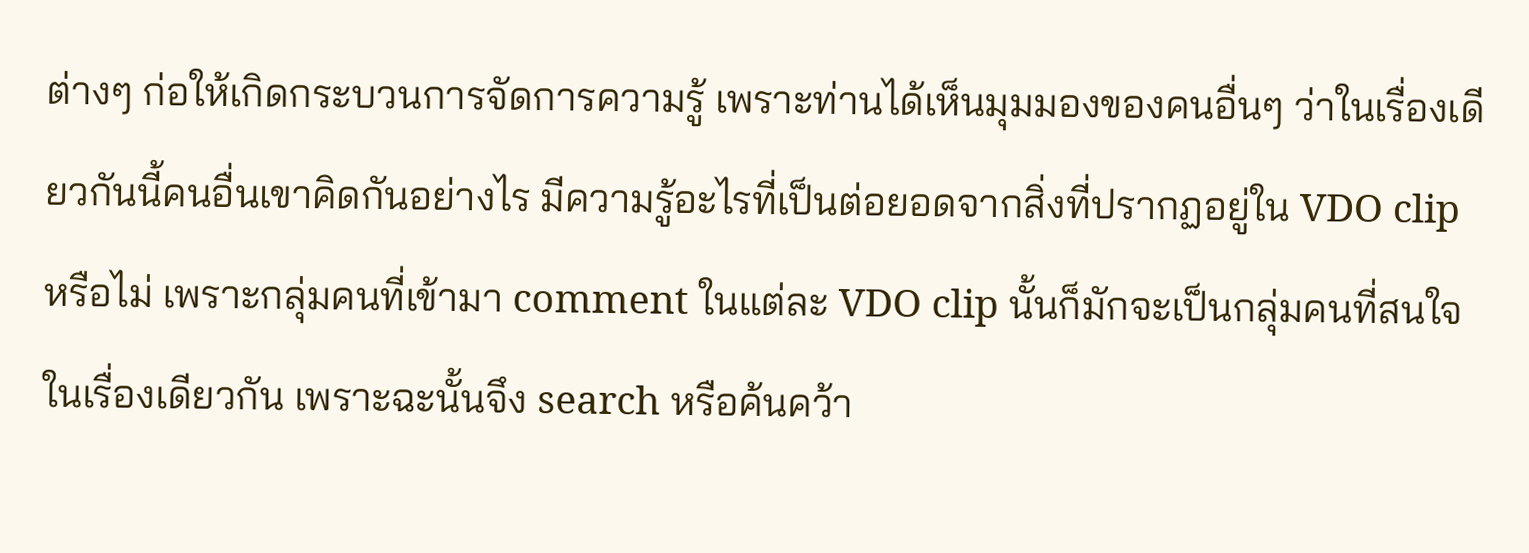ต่างๆ ก่อให้เกิดกระบวนการจัดการความรู้ เพราะท่านได้เห็นมุมมองของคนอื่นๆ ว่าในเรื่องเดียวกันนี้คนอื่นเขาคิดกันอย่างไร มีความรู้อะไรที่เป็นต่อยอดจากสิ่งที่ปรากฏอยู่ใน VDO clip หรือไม่ เพราะกลุ่มคนที่เข้ามา comment ในแต่ละ VDO clip นั้นก็มักจะเป็นกลุ่มคนที่สนใจในเรื่องเดียวกัน เพราะฉะนั้นจึง search หรือค้นคว้า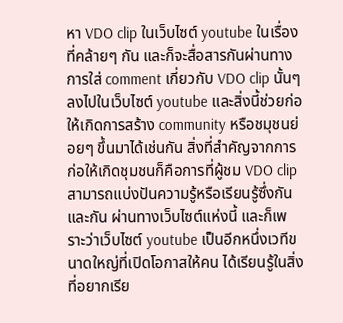หา VDO clip ในเว็บไซต์ youtube ในเรื่องที่คล้ายๆ กัน และก็จะสื่อสารกันผ่านทางการใส่ comment เกี่ยวกับ VDO clip นั้นๆ ลงไปในเว็บไซต์ youtube และสิ่งนี้ช่วยก่อให้เกิดการสร้าง community หรือชมุชนย่อยๆ ขึ้นมาได้เช่นกัน สิ่งที่สำคัญจากการก่อให้เกิดชุมชนก็คือการที่ผู้ชม VDO clip สามารถแบ่งปันความรู้หรือเรียนรู้ซึ่งกันและกัน ผ่านทางเว็บไซต์แห่งนี้ และก็เพราะว่าเว็บไซต์ youtube เป็นอีกหนึ่งเวทีขนาดใหญ่ที่เปิดโอกาสให้คน ได้เรียนรู้ในสิ่งที่อยากเรีย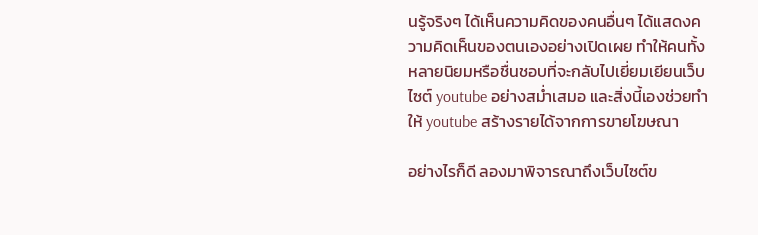นรู้จริงๆ ได้เห็นความคิดของคนอื่นๆ ได้แสดงความคิดเห็นของตนเองอย่างเปิดเผย ทำให้คนทั้งหลายนิยมหรือชื่นชอบที่จะกลับไปเยี่ยมเยียนเว็บไซต์ youtube อย่างสม่ำเสมอ และสิ่งนี้เองช่วยทำให้ youtube สร้างรายได้จากการขายโฆษณา

อย่างไรก็ดี ลองมาพิจารณาถึงเว็บไซต์ข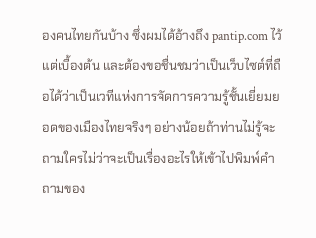องคนไทยกันบ้าง ซึ่งผมได้อ้างถึง pantip.com ไว้แต่เบื้องต้น และต้องขอชื่นชมว่าเป็นเว็บไซต์ที่ถือได้ว่าเป็นเวทีแห่งการจัดการความรู้ชั้นเยี่ยมยอดของเมืองไทยจริงๆ อย่างน้อยถ้าท่านไม่รู้จะถามใครไม่ว่าจะเป็นเรื่องอะไรให้เข้าไปพิมพ์คำถามของ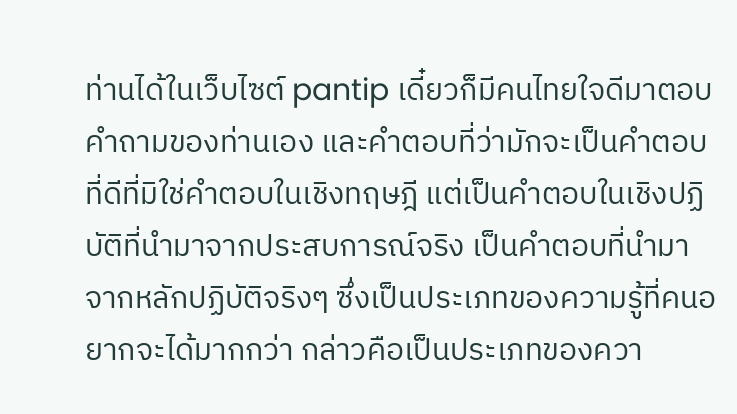ท่านได้ในเว็บไซต์ pantip เดี๋ยวก็มีคนไทยใจดีมาตอบคำถามของท่านเอง และคำตอบที่ว่ามักจะเป็นคำตอบที่ดีที่มิใช่คำตอบในเชิงทฤษฎี แต่เป็นคำตอบในเชิงปฏิบัติที่นำมาจากประสบการณ์จริง เป็นคำตอบที่นำมาจากหลักปฏิบัติจริงๆ ซึ่งเป็นประเภทของความรู้ที่คนอยากจะได้มากกว่า กล่าวคือเป็นประเภทของควา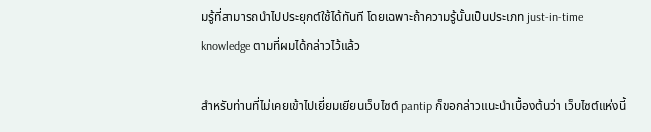มรู้ที่สามารถนำไปประยุกต์ใช้ได้ทันที โดยเฉพาะถ้าความรู้นั้นเป็นประเภท just-in-time knowledge ตามที่ผมได้กล่าวไว้แล้ว

สำหรับท่านที่ไม่เคยเข้าไปเยี่ยมเยียนเว็บไซต์ pantip ก็ขอกล่าวแนะนำเบื้องต้นว่า เว็บไซต์แห่งนี้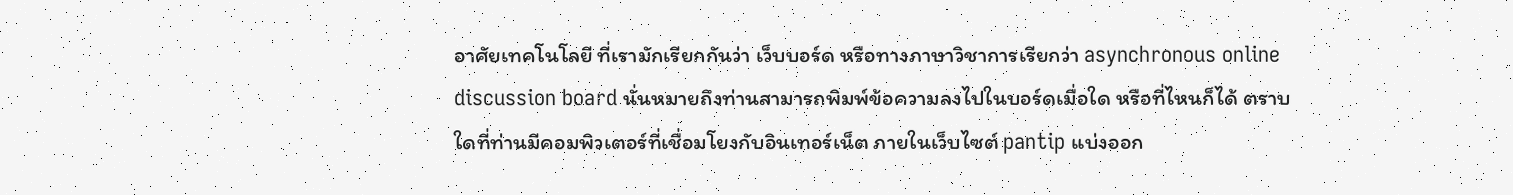อาศัยเทคโนโลยี ที่เรามักเรียกกันว่า เว็บบอร์ด หรือทางภาษาวิชาการเรียกว่า asynchronous online discussion board นั่นหมายถึงท่านสามารถพิมพ์ข้อความลงไปในบอร์ดเมื่อใด หรือที่ไหนก็ได้ ตราบใดที่ท่านมีคอมพิวเตอร์ที่เชื่อมโยงกับอินเทอร์เน็ต ภายในเว็บไซต์ pantip แบ่งออก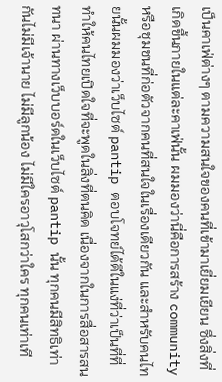เป็นคาเฟ่ต่างๆ ตามความสนใจของคนที่เข้ามาเยี่ยมเยียน ซึ่งสิ่งที่เกิดขึ้นภายในแต่ละคาเฟ่นั้น ผมมองว่านี่คือการสร้าง community หรือชุมชนที่ก่อตัวจากคนที่สนใจในเรื่องเดียวกัน และสำหรับคนไทยนั้นผมมองว่าเว็บไซต์ pantip ตอบโจทย์ได้ดีในแง่ที่ว่าเป็นที่ที่ทำให้คนไทยเปิดใจที่จะพูดในสิ่งที่ตนคิด เนื่องจากในการสื่อสารสนทนา ผ่านทางเว็บบอร์ดในเว็บไซต์ pantip นั้น ทุกคนมีสิทธิเท่ากันไม่มีเจ้านาย ไม่มีลูกน้อง ไม่มีใครอาวุโสกว่าใคร ทุกคนเท่าเที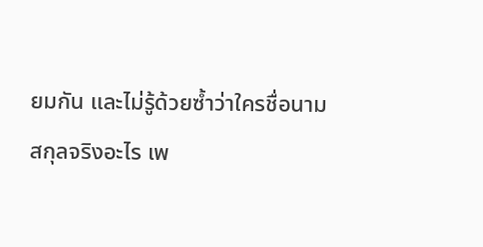ยมกัน และไม่รู้ด้วยซ้ำว่าใครชื่อนามสกุลจริงอะไร เพ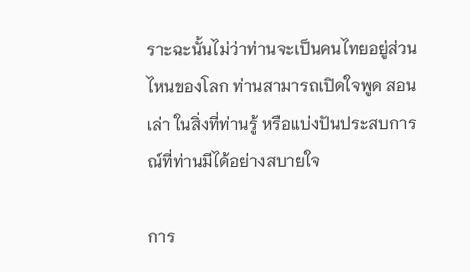ราะฉะนั้นไม่ว่าท่านจะเป็นคนไทยอยู่ส่วนไหนของโลก ท่านสามารถเปิดใจพูด สอน เล่า ในสิ่งที่ท่านรู้ หรือแบ่งปันประสบการณ์ที่ท่านมีได้อย่างสบายใจ

การ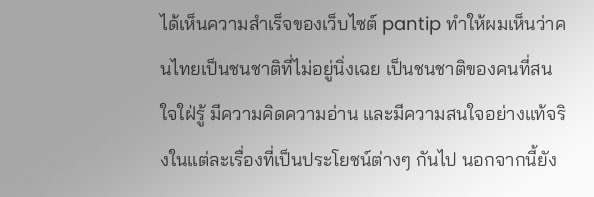ได้เห็นความสำเร็จของเว็บไซต์ pantip ทำให้ผมเห็นว่าคนไทยเป็นชนชาติที่ไม่อยู่นิ่งเฉย เป็นชนชาติของคนที่สนใจใฝ่รู้ มีความคิดความอ่าน และมีความสนใจอย่างแท้จริงในแต่ละเรื่องที่เป็นประโยชน์ต่างๆ กันไป นอกจากนี้ยัง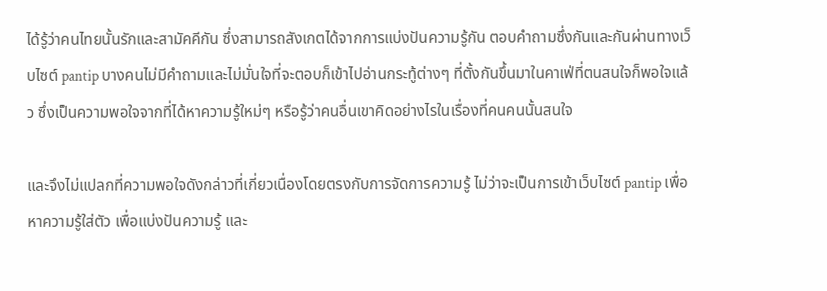ได้รู้ว่าคนไทยนั้นรักและสามัคคีกัน ซึ่งสามารถสังเกตได้จากการแบ่งปันความรู้กัน ตอบคำถามซึ่งกันและกันผ่านทางเว็บไซต์ pantip บางคนไม่มีคำถามและไม่มั่นใจที่จะตอบก็เข้าไปอ่านกระทู้ต่างๆ ที่ตั้งกันขึ้นมาในคาเฟ่ที่ตนสนใจก็พอใจแล้ว ซึ่งเป็นความพอใจจากที่ได้หาความรู้ใหม่ๆ หรือรู้ว่าคนอื่นเขาคิดอย่างไรในเรื่องที่คนคนนั้นสนใจ

และจึงไม่แปลกที่ความพอใจดังกล่าวที่เกี่ยวเนื่องโดยตรงกับการจัดการความรู้ ไม่ว่าจะเป็นการเข้าเว็บไซต์ pantip เพื่อหาความรู้ใส่ตัว เพื่อแบ่งปันความรู้ และ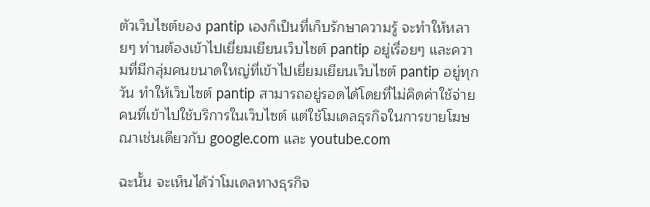ตัวเว็บไซต์ของ pantip เองก็เป็นที่เก็บรักษาความรู้ จะทำให้หลายๆ ท่านต้องเข้าไปเยี่ยมเยียนเว็บไซต์ pantip อยู่เรื่อยๆ และความที่มีกลุ่มคนขนาดใหญ่ที่เข้าไปเยี่ยมเยียนเว็บไซต์ pantip อยู่ทุกวัน ทำให้เว็บไซต์ pantip สามารถอยู่รอดได้โดยที่ไม่คิดค่าใช้จ่ายคนที่เข้าไปใช้บริการในเว็บไซต์ แต่ใช้โมเดลธุรกิจในการขายโฆษณาเช่นเดียวกับ google.com และ youtube.com

ฉะนั้น จะเห็นได้ว่าโมเดลทางธุรกิจ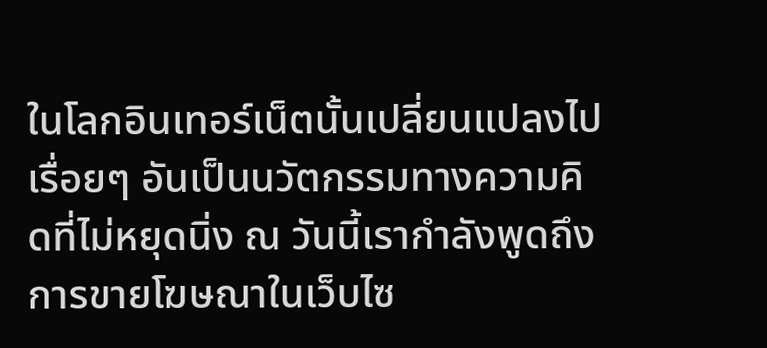ในโลกอินเทอร์เน็ตนั้นเปลี่ยนแปลงไปเรื่อยๆ อันเป็นนวัตกรรมทางความคิดที่ไม่หยุดนิ่ง ณ วันนี้เรากำลังพูดถึงการขายโฆษณาในเว็บไซ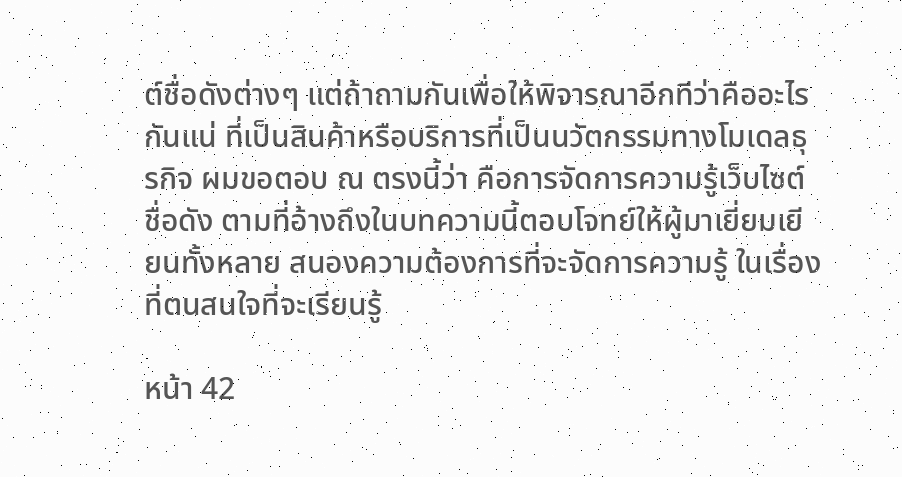ต์ชื่อดังต่างๆ แต่ถ้าถามกันเพื่อให้พิจารณาอีกทีว่าคืออะไรกันแน่ ที่เป็นสินค้าหรือบริการที่เป็นนวัตกรรมทางโมเดลธุรกิจ ผมขอตอบ ณ ตรงนี้ว่า คือการจัดการความรู้เว็บไซต์ชื่อดัง ตามที่อ้างถึงในบทความนี้ตอบโจทย์ให้ผู้มาเยี่ยมเยียนทั้งหลาย สนองความต้องการที่จะจัดการความรู้ ในเรื่องที่ตนสนใจที่จะเรียนรู้

หน้า 42